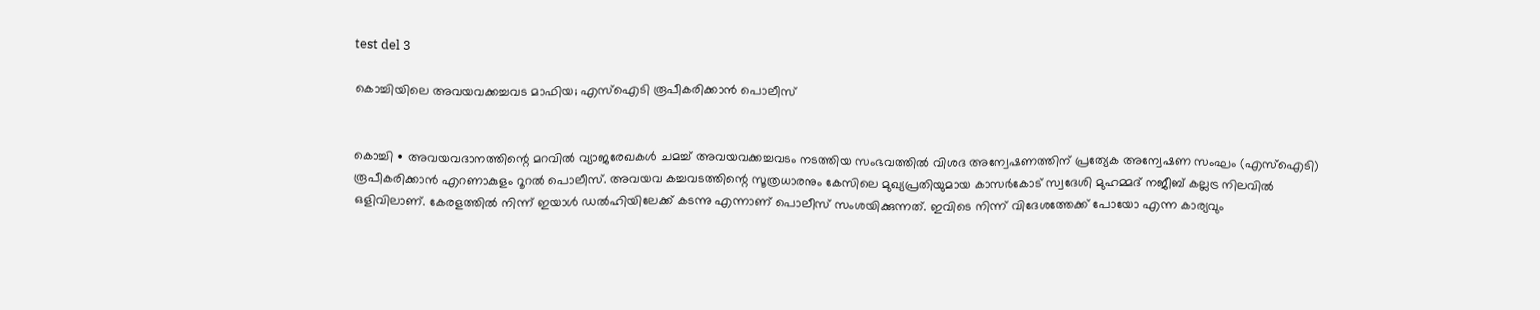test del 3

കൊച്ചിയിലെ അവയവക്കച്ചവട മാഫിയ; എസ്ഐടി രൂപീകരിക്കാൻ പൊലീസ്


കൊച്ചി ∙ അവയവദാനത്തിന്റെ മറവിൽ വ്യാജരേഖകൾ ചമച്ച് അവയവക്കച്ചവടം നടത്തിയ സംഭവത്തിൽ വിശദ അന്വേഷണത്തിന് പ്രത്യേക അന്വേഷണ സംഘം (എസ്ഐടി) രൂപീകരിക്കാൻ എറണാകുളം റൂറൽ പൊലീസ്. അവയവ കച്ചവടത്തിന്റെ സൂത്രധാരനും കേസിലെ മുഖ്യപ്രതിയുമായ കാസർകോട് സ്വദേശി മുഹമ്മദ് നജീബ് കല്ലട്ര നിലവിൽ ഒളിവിലാണ്. കേരളത്തിൽ നിന്ന് ഇയാൾ ‍ഡൽഹിയിലേക്ക് കടന്നു എന്നാണ് പൊലീസ് സംശയിക്കുന്നത്. ഇവിടെ നിന്ന് വിദേശത്തേക്ക് പോയോ എന്ന കാര്യവും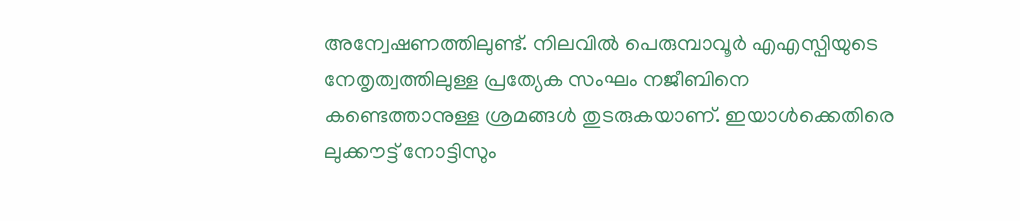അന്വേഷണത്തിലുണ്ട്. നിലവിൽ പെരുമ്പാവൂർ എഎസ്പിയുടെ നേതൃത്വത്തിലുള്ള പ്രത്യേക സംഘം നജീബിനെ കണ്ടെത്താനുള്ള ശ്രമങ്ങൾ തുടരുകയാണ്. ഇയാൾക്കെതിരെ ലുക്കൗട്ട് നോട്ടിസും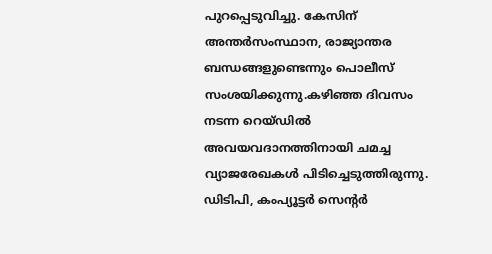പുറപ്പെടുവിച്ചു. കേസിന് അന്തർസംസ്ഥാന, രാജ്യാന്തര ബന്ധങ്ങളുണ്ടെന്നും പൊലീസ് സംശയിക്കുന്നു.കഴിഞ്ഞ ദിവസം നടന്ന റെയ്ഡിൽ അവയവദാനത്തിനായി ചമച്ച വ്യാജരേഖകൾ പിടിച്ചെടുത്തിരുന്നു. ഡിടിപി, കംപ്യൂട്ടർ സെന്റർ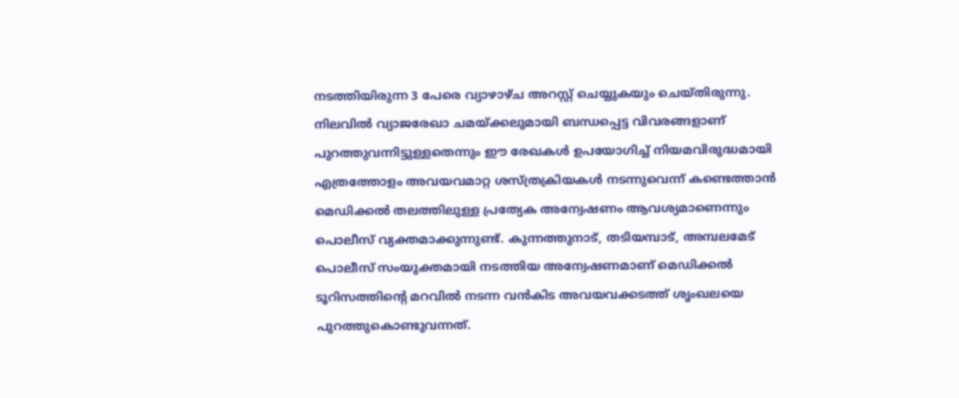നടത്തിയിരുന്ന 3 പേരെ വ്യാഴാഴ്ച അറസ്റ്റ് ചെയ്യുകയും ചെയ്തിരുന്നു. നിലവിൽ വ്യാജരേഖാ ചമയ്ക്കലുമായി ബന്ധപ്പെട്ട വിവരങ്ങളാണ് പുറത്തുവന്നിട്ടുള്ളതെന്നും ഈ രേഖകൾ ഉപയോഗിച്ച് നിയമവിരുദ്ധമായി എത്രത്തോളം അവയവമാറ്റ ശസ്ത്രക്രിയകൾ നടന്നുവെന്ന് കണ്ടെത്താൻ മെഡിക്കൽ തലത്തിലുള്ള പ്രത്യേക അന്വേഷണം ആവശ്യമാണെന്നും പൊലീസ് വ്യക്തമാക്കുന്നുണ്ട്. കുന്നത്തുനാട്, തടിയമ്പാട്, അമ്പലമേട് പൊലീസ് സംയുക്തമായി നടത്തിയ അന്വേഷണമാണ് മെഡിക്കൽ ടൂറിസത്തിന്റെ മറവിൽ നടന്ന വൻകിട അവയവക്കടത്ത് ശൃംഖലയെ പുറത്തുകൊണ്ടുവന്നത്.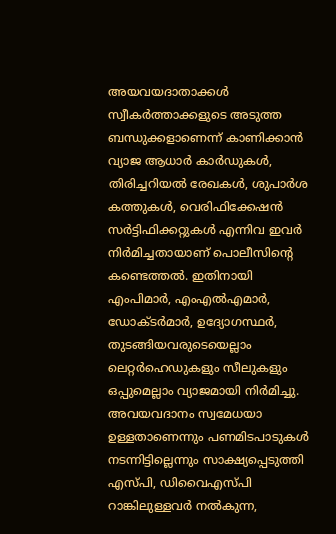അയവയദാതാക്കൾ സ്വീകർത്താക്കളുടെ അടുത്ത ബന്ധുക്കളാണെന്ന് കാണിക്കാൻ വ്യാജ ആധാർ കാർഡുകൾ, തിരിച്ചറിയൽ രേഖകൾ, ശുപാർശ കത്തുകൾ, വെരിഫിക്കേഷൻ സർട്ടിഫിക്കറ്റുകൾ എന്നിവ ഇവർ നിർമിച്ചതായാണ് പൊലീസിന്റെ കണ്ടെത്തൽ. ഇതിനായി എംപിമാർ, എംഎൽഎമാർ, ഡോക്ടർമാർ, ഉദ്യോഗസ്ഥർ, തുടങ്ങിയവരുടെയെല്ലാം ലെറ്റർഹെഡുകളും സീലുകളും ഒപ്പുമെല്ലാം വ്യാജമായി നിർമിച്ചു. അവയവദാനം സ്വമേധയാ ഉള്ളതാണെന്നും പണമിടപാടുകൾ നടന്നിട്ടില്ലെന്നും സാക്ഷ്യപ്പെടുത്തി എസ്പി, ഡിവൈഎസ്പി റാങ്കിലുള്ളവർ നൽകുന്ന,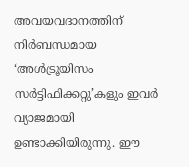അവയവദാനത്തിന് നിർബന്ധമായ ‘അൾട്രൂയിസം സർട്ടിഫിക്കറ്റു’കളും ഇവർ വ്യാജമായി ഉണ്ടാക്കിയിരുന്നു. ഈ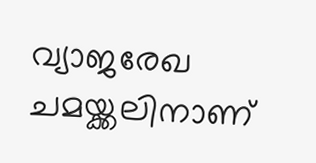വ്യാജരേഖ ചമയ്ക്കലിനാണ്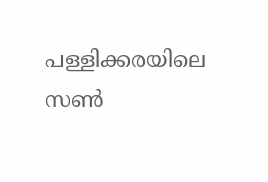പള്ളിക്കരയിലെ സൺ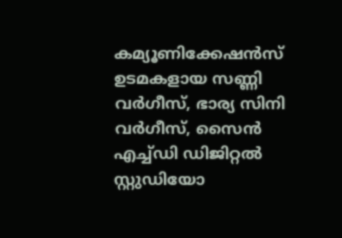കമ്യൂണിക്കേഷൻസ് ഉടമകളായ സണ്ണി വർഗീസ്, ഭാര്യ സിനി വർഗീസ്, സൈൻ എച്ച്ഡി ഡിജിറ്റൽ സ്റ്റുഡിയോ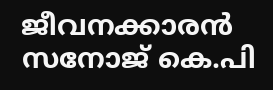ജീവനക്കാരൻ സനോജ് കെ.പി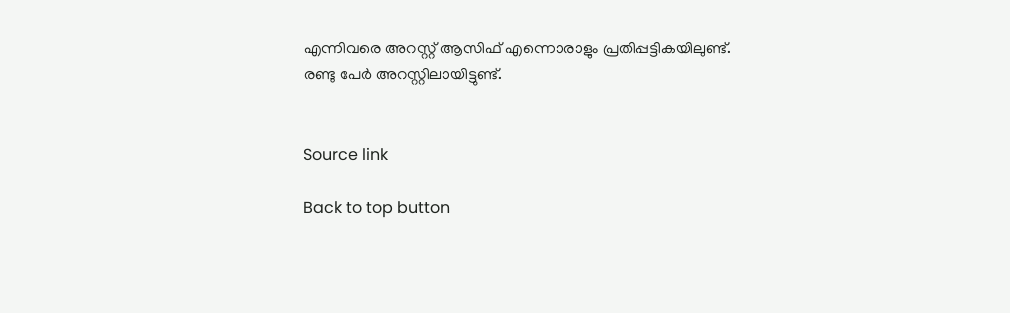എന്നിവരെ അറസ്റ്റ് ആസിഫ് എന്നൊരാളും പ്രതിപ്പട്ടികയിലുണ്ട്. രണ്ടു പേർ അറസ്റ്റിലായിട്ടുണ്ട്.


Source link

Back to top button